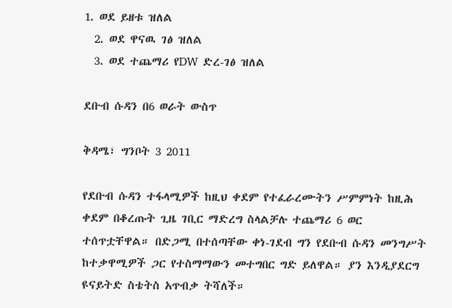1. ወደ ይዘቱ ዝለል
  2. ወደ ዋናዉ ገፅ ዝለል
  3. ወደ ተጨማሪ የDW ድረ-ገፅ ዝለል

ደቡብ ሱዳን በ6 ወራት ውስጥ

ቅዳሜ፣ ግንቦት 3 2011

የደቡብ ሱዳን ተፋላሚዎች ከዚህ ቀደም የተፈራረሙትን ሥምምነት ከዚሕ ቀደም በቆረጡት ጊዜ ገቢር ማድረግ ስላልቻሉ ተጨማሪ 6 ወር ተሰጥቷቸዋል። በድጋሚ በተሰጣቸው ቀነ-ገደብ ግን የደቡብ ሱዳን መንግሥት ከተቃዋሚዎች ጋር የተስማማውን መተግበር ግድ ይለዋል። ያን እንዲያደርግ ዩናይትድ ስቴትስ አጥብቃ ትሻለች።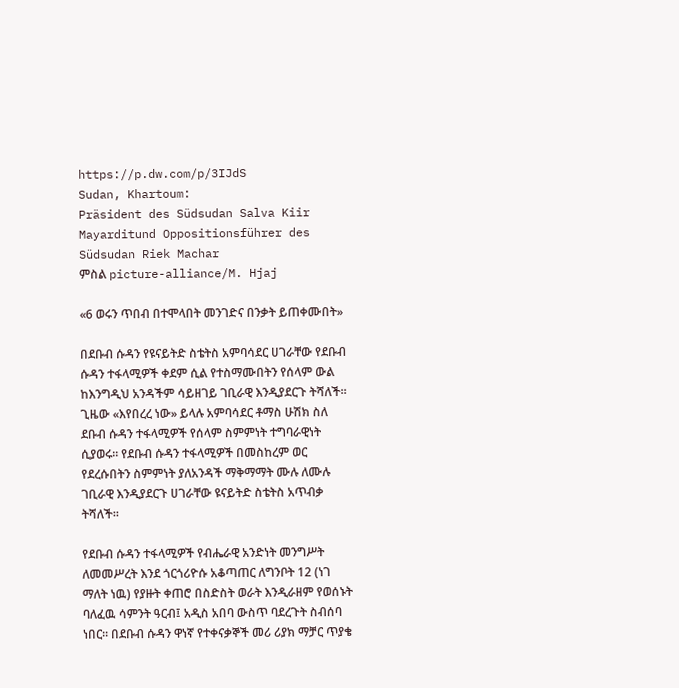https://p.dw.com/p/3IJdS
Sudan, Khartoum:
Präsident des Südsudan Salva Kiir Mayarditund Oppositionsführer des Südsudan Riek Machar
ምስል picture-alliance/M. Hjaj

«6 ወሩን ጥበብ በተሞላበት መንገድና በንቃት ይጠቀሙበት»

በደቡብ ሱዳን የዩናይትድ ስቴትስ አምባሳደር ሀገራቸው የደቡብ ሱዳን ተፋላሚዎች ቀደም ሲል የተስማሙበትን የሰላም ውል ከእንግዲህ አንዳችም ሳይዘገይ ገቢራዊ እንዲያደርጉ ትሻለች። ጊዜው «እየበረረ ነው» ይላሉ አምባሳደር ቶማስ ሁሽክ ስለ ደቡብ ሱዳን ተፋላሚዎች የሰላም ስምምነት ተግባራዊነት ሲያወሩ። የደቡብ ሱዳን ተፋላሚዎች በመስከረም ወር የደረሱበትን ስምምነት ያለአንዳች ማቅማማት ሙሉ ለሙሉ ገቢራዊ እንዲያደርጉ ሀገራቸው ዩናይትድ ስቴትስ አጥብቃ ትሻለች።

የደቡብ ሱዳን ተፋላሚዎች የብሔራዊ አንድነት መንግሥት ለመመሥረት እንደ ጎርጎሪዮሱ አቆጣጠር ለግንቦት 12 (ነገ ማለት ነዉ) የያዙት ቀጠሮ በስድስት ወራት እንዲራዘም የወሰኑት ባለፈዉ ሳምንት ዓርብ፤ አዲስ አበባ ውስጥ ባደረጉት ስብሰባ ነበር። በደቡብ ሱዳን ዋነኛ የተቀናቃኞች መሪ ሪያክ ማቻር ጥያቄ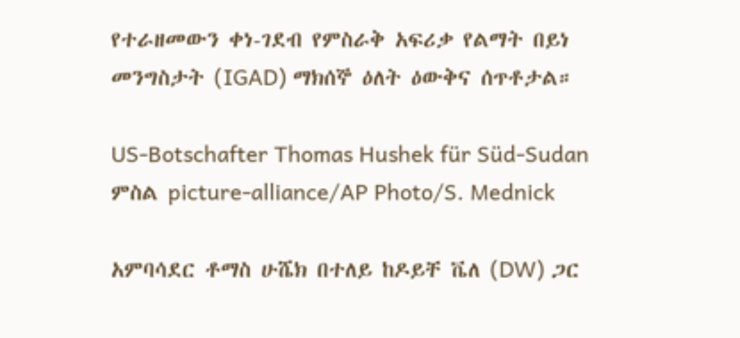የተራዘመውን ቀነ-ገደብ የምስራቅ አፍሪቃ የልማት በይነ መንግስታት (IGAD) ማክሰኞ ዕለት ዕውቅና ሰጥቶታል።

US-Botschafter Thomas Hushek für Süd-Sudan
ምስል picture-alliance/AP Photo/S. Mednick

አምባሳደር ቶማስ ሁሼክ በተለይ ከዶይቸ ቬለ (DW) ጋር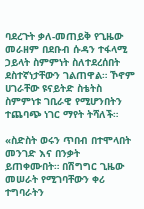ባደረጉት ቃለ-መጠይቅ የጊዜው መራዘም በደቡብ ሱዳን ተፋላሚ ኃይላት ስምምነት ስለተደረሰበት ደስተኛነታቸውን ገልጠዋል። ኾኖም ሀገራቸው ዩናይትድ ስቴትስ ስምምነቱ ገቢራዊ የሚሆንበትን ተጨባጭ ነገር ማየት ትሻለች።

«ስድስት ወሩን ጥበብ በተሞላበት መንገድ እና በንቃት ይጠቀሙበት። በሽግግር ጊዜው መሠራት የሚገባቸውን ቀሪ ተግባራትን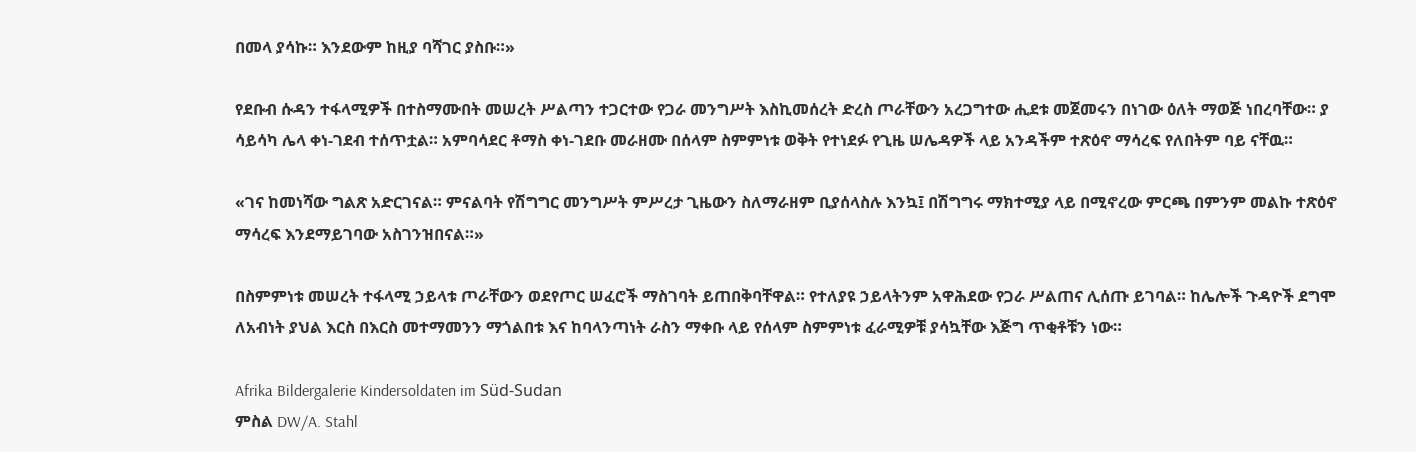በመላ ያሳኩ። እንደውም ከዚያ ባሻገር ያስቡ።»

የደቡብ ሱዳን ተፋላሚዎች በተስማሙበት መሠረት ሥልጣን ተጋርተው የጋራ መንግሥት እስኪመሰረት ድረስ ጦራቸውን አረጋግተው ሒደቱ መጀመሩን በነገው ዕለት ማወጅ ነበረባቸው። ያ ሳይሳካ ሌላ ቀነ-ገደብ ተሰጥቷል። አምባሳደር ቶማስ ቀነ-ገደቡ መራዘሙ በሰላም ስምምነቱ ወቅት የተነደፉ የጊዜ ሠሌዳዎች ላይ አንዳችም ተጽዕኖ ማሳረፍ የለበትም ባይ ናቸዉ።

«ገና ከመነሻው ግልጽ አድርገናል። ምናልባት የሽግግር መንግሥት ምሥረታ ጊዜውን ስለማራዘም ቢያሰላስሉ እንኳ፤ በሽግግሩ ማክተሚያ ላይ በሚኖረው ምርጫ በምንም መልኩ ተጽዕኖ ማሳረፍ እንደማይገባው አስገንዝበናል።»

በስምምነቱ መሠረት ተፋላሚ ኃይላቱ ጦራቸውን ወደየጦር ሠፈሮች ማስገባት ይጠበቅባቸዋል። የተለያዩ ኃይላትንም አዋሕደው የጋራ ሥልጠና ሊሰጡ ይገባል። ከሌሎች ጉዳዮች ደግሞ ለአብነት ያህል እርስ በእርስ መተማመንን ማጎልበቱ እና ከባላንጣነት ራስን ማቀቡ ላይ የሰላም ስምምነቱ ፈራሚዎቹ ያሳኳቸው እጅግ ጥቂቶቹን ነው።

Afrika Bildergalerie Kindersoldaten im Süd-Sudan
ምስል DW/A. Stahl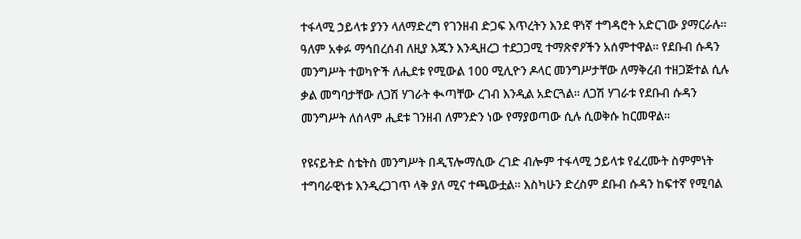ተፋላሚ ኃይላቱ ያንን ላለማድረግ የገንዘብ ድጋፍ እጥረትን እንደ ዋነኛ ተግዳሮት አድርገው ያማርራሉ። ዓለም አቀፉ ማኅበረሰብ ለዚያ እጁን እንዲዘረጋ ተደጋጋሚ ተማጽኖዖችን አሰምተዋል። የደቡብ ሱዳን መንግሥት ተወካዮች ለሒደቱ የሚውል 100 ሚሊዮን ዶላር መንግሥታቸው ለማቅረብ ተዘጋጅተል ሲሉ ቃል መግባታቸው ለጋሽ ሃገራት ቊጣቸው ረገብ እንዲል አድርጓል። ለጋሽ ሃገራቱ የደቡብ ሱዳን መንግሥት ለሰላም ሒደቱ ገንዘብ ለምንድን ነው የማያወጣው ሲሉ ሲወቅሱ ከርመዋል።

የዩናይትድ ስቴትስ መንግሥት በዲፕሎማሲው ረገድ ብሎም ተፋላሚ ኃይላቱ የፈረሙት ስምምነት ተግባራዊነቱ እንዲረጋገጥ ላቅ ያለ ሚና ተጫውቷል። እስካሁን ድረስም ደቡብ ሱዳን ከፍተኛ የሚባል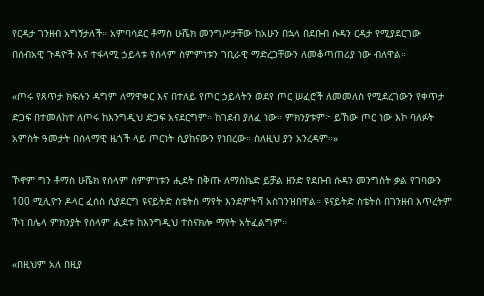የርዳታ ገንዘብ አግኝታለች። አምባሳደር ቶማስ ሁሼክ መንግሥታቸው ከአሁን በኋላ በደቡብ ሱዳን ርዳታ የሚያደርገው በሰብአዊ ጉዳዮች እና ተፋላሚ ኃይላቱ የሰላም ስምምነቱን ገቢራዊ ማድረጋቸውን ለመቆጣጠሪያ ነው ብለዋል።

«ጦሩ የጸጥታ ክፍሉን ዳግም ለማዋቀር እና በተለይ የጦር ኃይላትን ወደየ ጦር ሠፈሮች ለመመለስ የሚደረገውን የቀጥታ ድጋፍ በተመለከተ ለጦሩ ከእንግዲህ ድጋፍ አናደርግም። ከገደብ ያለፈ ነው። ምክንያቱም፦ ይኸው ጦር ነው እኮ ባለፉት አምስት ዓመታት በሰላማዊ ዜጎች ላይ ጦርነት ሲያከናውን የነበረው። ስለዚህ ያን አንረዳም።»

ኾኖም ግን ቶማስ ሁሼክ የሰላም ስምምነቱን ሒደት በቅጡ ለማስኬድ ይቻል ዘንድ የደቡብ ሱዳን መንግስት ቃል የገባውን 100 ሚሊዮን ዶላር ፈሰስ ሲያደርግ ዩናይትድ ስቴትስ ማየት እንደምትሻ አስገንዝበዋል። ዩናይትድ ስቴትስ በገንዘብ እጥረትም ኾነ በሌላ ምክንያት የሰላም ሒደቱ ከእንግዲህ ተሰናክሎ ማየት አትፈልግም።

«በዚህም አለ በዚያ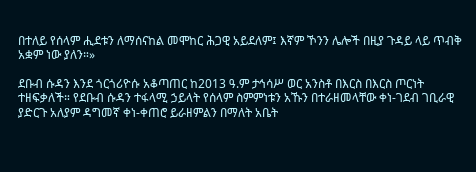በተለይ የሰላም ሒደቱን ለማሰናከል መሞከር ሕጋዊ አይደለም፤ እኛም ኾንን ሌሎች በዚያ ጉዳይ ላይ ጥብቅ አቋም ነው ያለን።»

ደቡብ ሱዳን እንደ ጎርጎሪዮሱ አቆጣጠር ከ2013 ዓ.ም ታኅሳሥ ወር አንስቶ በእርስ በእርስ ጦርነት ተዘፍቃለች። የደቡብ ሱዳን ተፋላሚ ኃይላት የሰላም ስምምነቱን አኹን በተራዘመላቸው ቀነ-ገደብ ገቢራዊ ያድርጉ አለያም ዳግመኛ ቀነ-ቀጠሮ ይራዘምልን በማለት አቤት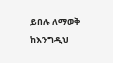ይበሉ ለማወቅ ከእንግዲህ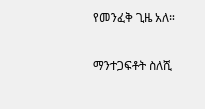የመንፈቅ ጊዜ አለ።

ማንተጋፍቶት ስለሺ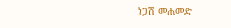ነጋሽ መሐመድ